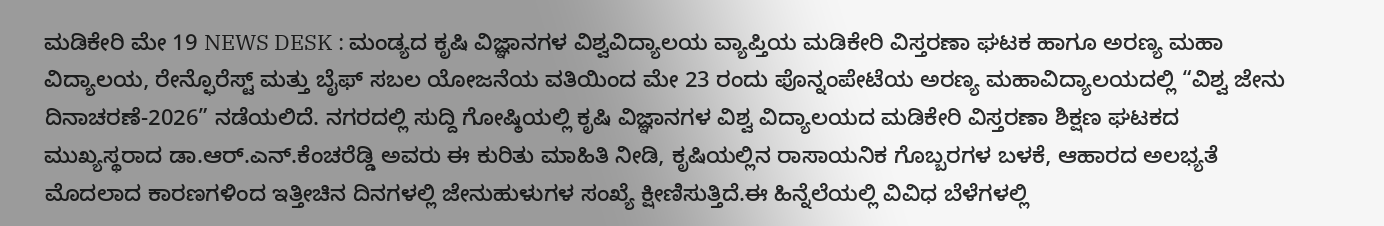ಮಡಿಕೇರಿ ಮೇ 19 NEWS DESK : ಮಂಡ್ಯದ ಕೃಷಿ ವಿಜ್ಞಾನಗಳ ವಿಶ್ವವಿದ್ಯಾಲಯ ವ್ಯಾಪ್ತಿಯ ಮಡಿಕೇರಿ ವಿಸ್ತರಣಾ ಘಟಕ ಹಾಗೂ ಅರಣ್ಯ ಮಹಾ ವಿದ್ಯಾಲಯ, ರೇನ್ಫೊರೆಸ್ಟ್ ಮತ್ತು ಬೈಫ್ ಸಬಲ ಯೋಜನೆಯ ವತಿಯಿಂದ ಮೇ 23 ರಂದು ಪೊನ್ನಂಪೇಟೆಯ ಅರಣ್ಯ ಮಹಾವಿದ್ಯಾಲಯದಲ್ಲಿ “ವಿಶ್ವ ಜೇನು ದಿನಾಚರಣೆ-2026” ನಡೆಯಲಿದೆ. ನಗರದಲ್ಲಿ ಸುದ್ದಿ ಗೋಷ್ಠಿಯಲ್ಲಿ ಕೃಷಿ ವಿಜ್ಞಾನಗಳ ವಿಶ್ವ ವಿದ್ಯಾಲಯದ ಮಡಿಕೇರಿ ವಿಸ್ತರಣಾ ಶಿಕ್ಷಣ ಘಟಕದ ಮುಖ್ಯಸ್ಥರಾದ ಡಾ.ಆರ್.ಎನ್.ಕೆಂಚರೆಡ್ಡಿ ಅವರು ಈ ಕುರಿತು ಮಾಹಿತಿ ನೀಡಿ, ಕೃಷಿಯಲ್ಲಿನ ರಾಸಾಯನಿಕ ಗೊಬ್ಬರಗಳ ಬಳಕೆ, ಆಹಾರದ ಅಲಭ್ಯತೆ ಮೊದಲಾದ ಕಾರಣಗಳಿಂದ ಇತ್ತೀಚಿನ ದಿನಗಳಲ್ಲಿ ಜೇನುಹುಳುಗಳ ಸಂಖ್ಯೆ ಕ್ಷೀಣಿಸುತ್ತಿದೆ.ಈ ಹಿನ್ನೆಲೆಯಲ್ಲಿ ವಿವಿಧ ಬೆಳೆಗಳಲ್ಲಿ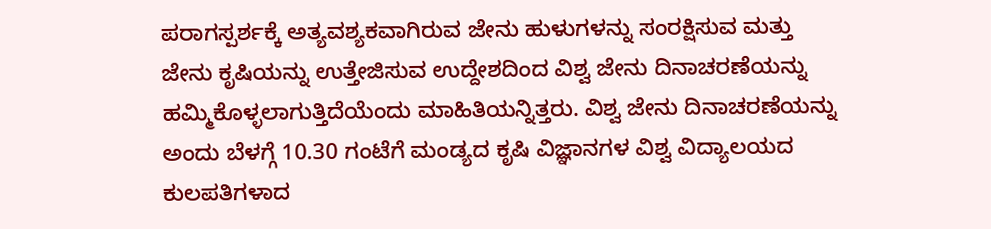ಪರಾಗಸ್ಪರ್ಶಕ್ಕೆ ಅತ್ಯವಶ್ಯಕವಾಗಿರುವ ಜೇನು ಹುಳುಗಳನ್ನು ಸಂರಕ್ಷಿಸುವ ಮತ್ತು ಜೇನು ಕೃಷಿಯನ್ನು ಉತ್ತೇಜಿಸುವ ಉದ್ದೇಶದಿಂದ ವಿಶ್ವ ಜೇನು ದಿನಾಚರಣೆಯನ್ನು ಹಮ್ಮಿಕೊಳ್ಳಲಾಗುತ್ತಿದೆಯೆಂದು ಮಾಹಿತಿಯನ್ನಿತ್ತರು. ವಿಶ್ವ ಜೇನು ದಿನಾಚರಣೆಯನ್ನು ಅಂದು ಬೆಳಗ್ಗೆ 10.30 ಗಂಟೆಗೆ ಮಂಡ್ಯದ ಕೃಷಿ ವಿಜ್ಞಾನಗಳ ವಿಶ್ವ ವಿದ್ಯಾಲಯದ ಕುಲಪತಿಗಳಾದ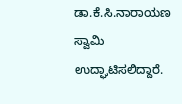ಡಾ.ಕೆ.ಸಿ.ನಾರಾಯಣ ಸ್ವಾಮಿ ಉದ್ಘಾಟಿಸಲಿದ್ದಾರೆ.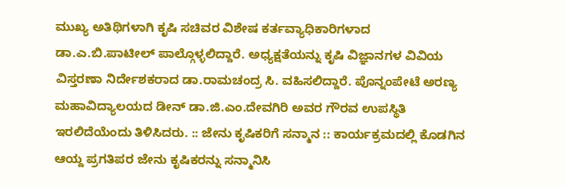ಮುಖ್ಯ ಅತಿಥಿಗಳಾಗಿ ಕೃಷಿ ಸಚಿವರ ವಿಶೇಷ ಕರ್ತವ್ಯಾಧಿಕಾರಿಗಳಾದ ಡಾ.ಎ.ಬಿ.ಪಾಟೀಲ್ ಪಾಲ್ಗೊಳ್ಳಲಿದ್ದಾರೆ. ಅಧ್ಯಕ್ಷತೆಯನ್ನು ಕೃಷಿ ವಿಜ್ಞಾನಗಳ ವಿವಿಯ ವಿಸ್ತರಣಾ ನಿರ್ದೇಶಕರಾದ ಡಾ.ರಾಮಚಂದ್ರ ಸಿ. ವಹಿಸಲಿದ್ದಾರೆ. ಪೊನ್ನಂಪೇಟೆ ಅರಣ್ಯ ಮಹಾವಿದ್ಯಾಲಯದ ಡೀನ್ ಡಾ.ಜಿ.ಎಂ.ದೇವಗಿರಿ ಅವರ ಗೌರವ ಉಪಸ್ಥಿತಿ ಇರಲಿದೆಯೆಂದು ತಿಳಿಸಿದರು. :: ಜೇನು ಕೃಷಿಕರಿಗೆ ಸನ್ಮಾನ :: ಕಾರ್ಯಕ್ರಮದಲ್ಲಿ ಕೊಡಗಿನ ಆಯ್ದ ಪ್ರಗತಿಪರ ಜೇನು ಕೃಷಿಕರನ್ನು ಸನ್ಮಾನಿಸಿ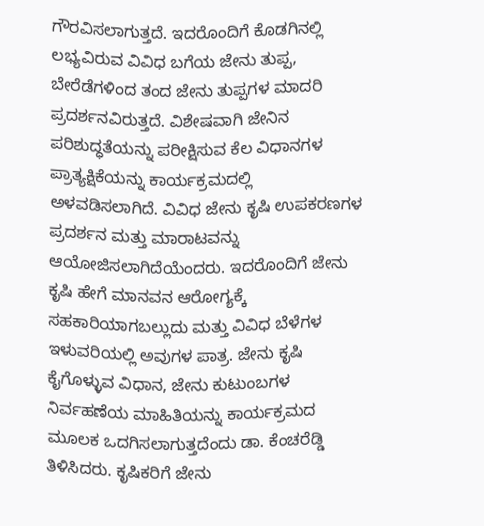ಗೌರವಿಸಲಾಗುತ್ತದೆ. ಇದರೊಂದಿಗೆ ಕೊಡಗಿನಲ್ಲಿ ಲಭ್ಯವಿರುವ ವಿವಿಧ ಬಗೆಯ ಜೇನು ತುಪ್ಪ, ಬೇರೆಡೆಗಳಿಂದ ತಂದ ಜೇನು ತುಪ್ಪಗಳ ಮಾದರಿ ಪ್ರದರ್ಶನವಿರುತ್ತದೆ. ವಿಶೇಷವಾಗಿ ಜೇನಿನ ಪರಿಶುದ್ಧತೆಯನ್ನು ಪರೀಕ್ಷಿಸುವ ಕೆಲ ವಿಧಾನಗಳ ಪ್ರಾತ್ಯಕ್ಷಿಕೆಯನ್ನು ಕಾರ್ಯಕ್ರಮದಲ್ಲಿ ಅಳವಡಿಸಲಾಗಿದೆ. ವಿವಿಧ ಜೇನು ಕೃಷಿ ಉಪಕರಣಗಳ ಪ್ರದರ್ಶನ ಮತ್ತು ಮಾರಾಟವನ್ನು ಆಯೋಜಿಸಲಾಗಿದೆಯೆಂದರು. ಇದರೊಂದಿಗೆ ಜೇನು ಕೃಷಿ ಹೇಗೆ ಮಾನವನ ಆರೋಗ್ಯಕ್ಕೆ ಸಹಕಾರಿಯಾಗಬಲ್ಲುದು ಮತ್ತು ವಿವಿಧ ಬೆಳೆಗಳ ಇಳುವರಿಯಲ್ಲಿ ಅವುಗಳ ಪಾತ್ರ. ಜೇನು ಕೃಷಿ ಕೈಗೊಳ್ಳುವ ವಿಧಾನ, ಜೇನು ಕುಟುಂಬಗಳ ನಿರ್ವಹಣೆಯ ಮಾಹಿತಿಯನ್ನು ಕಾರ್ಯಕ್ರಮದ ಮೂಲಕ ಒದಗಿಸಲಾಗುತ್ತದೆಂದು ಡಾ. ಕೆಂಚರೆಡ್ಡಿ ತಿಳಿಸಿದರು. ಕೃಷಿಕರಿಗೆ ಜೇನು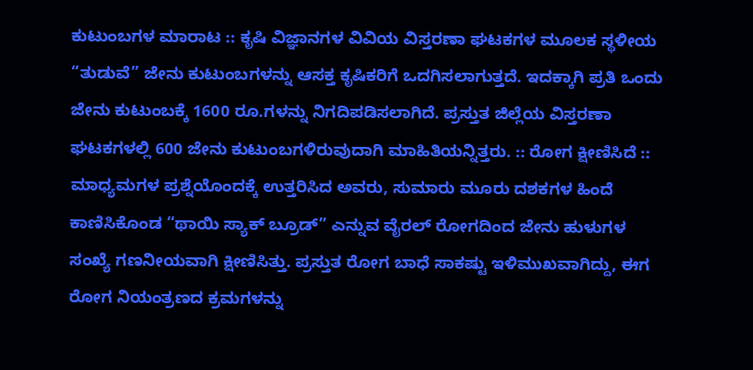ಕುಟುಂಬಗಳ ಮಾರಾಟ :: ಕೃಷಿ ವಿಜ್ಞಾನಗಳ ವಿವಿಯ ವಿಸ್ತರಣಾ ಘಟಕಗಳ ಮೂಲಕ ಸ್ಥಳೀಯ “ತುಡುವೆ” ಜೇನು ಕುಟುಂಬಗಳನ್ನು ಆಸಕ್ತ ಕೃಷಿಕರಿಗೆ ಒದಗಿಸಲಾಗುತ್ತದೆ. ಇದಕ್ಕಾಗಿ ಪ್ರತಿ ಒಂದು ಜೇನು ಕುಟುಂಬಕ್ಕೆ 1600 ರೂ.ಗಳನ್ನು ನಿಗದಿಪಡಿಸಲಾಗಿದೆ. ಪ್ರಸ್ತುತ ಜಿಲ್ಲೆಯ ವಿಸ್ತರಣಾ ಘಟಕಗಳಲ್ಲಿ 600 ಜೇನು ಕುಟುಂಬಗಳಿರುವುದಾಗಿ ಮಾಹಿತಿಯನ್ನಿತ್ತರು. :: ರೋಗ ಕ್ಷೀಣಿಸಿದೆ :: ಮಾಧ್ಯಮಗಳ ಪ್ರಶ್ನೆಯೊಂದಕ್ಕೆ ಉತ್ತರಿಸಿದ ಅವರು, ಸುಮಾರು ಮೂರು ದಶಕಗಳ ಹಿಂದೆ ಕಾಣಿಸಿಕೊಂಡ “ಥಾಯಿ ಸ್ಯಾಕ್ ಬ್ರೂಡ್” ಎನ್ನುವ ವೈರಲ್ ರೋಗದಿಂದ ಜೇನು ಹುಳುಗಳ ಸಂಖ್ಯೆ ಗಣನೀಯವಾಗಿ ಕ್ಷೀಣಿಸಿತ್ತು. ಪ್ರಸ್ತುತ ರೋಗ ಬಾಧೆ ಸಾಕಷ್ಟು ಇಳಿಮುಖವಾಗಿದ್ದು, ಈಗ ರೋಗ ನಿಯಂತ್ರಣದ ಕ್ರಮಗಳನ್ನು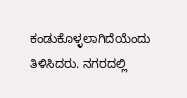ಕಂಡುಕೊಳ್ಳಲಾಗಿದೆಯೆಂದು ತಿಳಿಸಿದರು. ನಗರದಲ್ಲಿ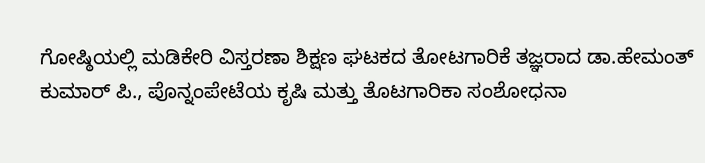ಗೋಷ್ಠಿಯಲ್ಲಿ ಮಡಿಕೇರಿ ವಿಸ್ತರಣಾ ಶಿಕ್ಷಣ ಘಟಕದ ತೋಟಗಾರಿಕೆ ತಜ್ಞರಾದ ಡಾ.ಹೇಮಂತ್ ಕುಮಾರ್ ಪಿ., ಪೊನ್ನಂಪೇಟೆಯ ಕೃಷಿ ಮತ್ತು ತೊಟಗಾರಿಕಾ ಸಂಶೋಧನಾ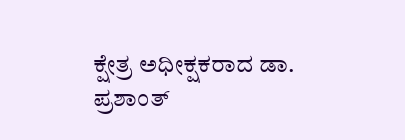ಕ್ಷೇತ್ರ ಅಧೀಕ್ಷಕರಾದ ಡಾ. ಪ್ರಶಾಂತ್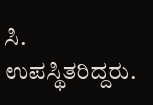ಸಿ. ಉಪಸ್ಥಿತರಿದ್ದರು.